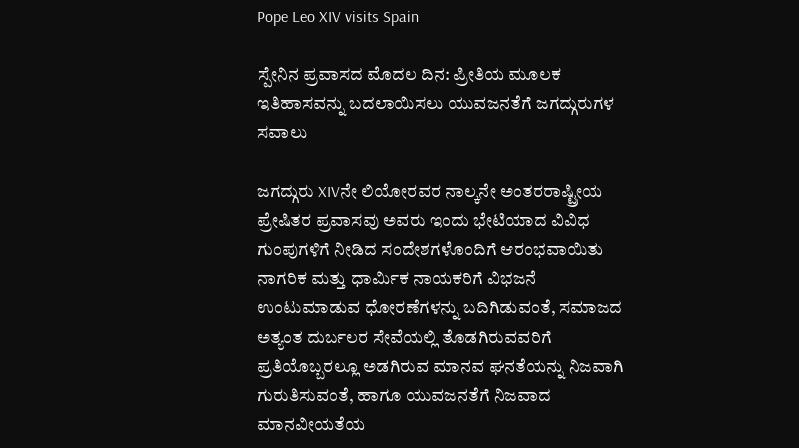Pope Leo XIV visits Spain

ಸ್ಪೇನಿನ ಪ್ರವಾಸದ ಮೊದಲ ದಿನ: ಪ್ರೀತಿಯ ಮೂಲಕ ಇತಿಹಾಸವನ್ನು ಬದಲಾಯಿಸಲು ಯುವಜನತೆಗೆ ಜಗದ್ಗುರುಗಳ ಸವಾಲು

ಜಗದ್ಗುರು XIVನೇ ಲಿಯೋರವರ ನಾಲ್ಕನೇ ಅಂತರರಾಷ್ಟ್ರೀಯ ಪ್ರೇಷಿತರ ಪ್ರವಾಸವು ಅವರು ಇಂದು ಭೇಟಿಯಾದ ವಿವಿಧ ಗುಂಪುಗಳಿಗೆ ನೀಡಿದ ಸಂದೇಶಗಳೊಂದಿಗೆ ಆರಂಭವಾಯಿತು ನಾಗರಿಕ ಮತ್ತು ಧಾರ್ಮಿಕ ನಾಯಕರಿಗೆ ವಿಭಜನೆ ಉಂಟುಮಾಡುವ ಧೋರಣೆಗಳನ್ನು ಬದಿಗಿಡುವಂತೆ, ಸಮಾಜದ ಅತ್ಯಂತ ದುರ್ಬಲರ ಸೇವೆಯಲ್ಲಿ ತೊಡಗಿರುವವರಿಗೆ ಪ್ರತಿಯೊಬ್ಬರಲ್ಲೂ ಅಡಗಿರುವ ಮಾನವ ಘನತೆಯನ್ನು ನಿಜವಾಗಿ ಗುರುತಿಸುವಂತೆ, ಹಾಗೂ ಯುವಜನತೆಗೆ ನಿಜವಾದ ಮಾನವೀಯತೆಯ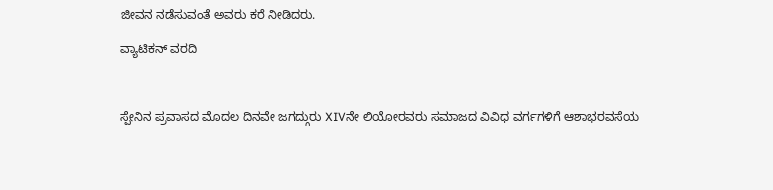ಜೀವನ ನಡೆಸುವಂತೆ ಅವರು ಕರೆ ನೀಡಿದರು.

ವ್ಯಾಟಿಕನ್ ವರದಿ



ಸ್ಪೇನಿನ ಪ್ರವಾಸದ ಮೊದಲ ದಿನವೇ ಜಗದ್ಗುರು XIVನೇ ಲಿಯೋರವರು ಸಮಾಜದ ವಿವಿಧ ವರ್ಗಗಳಿಗೆ ಆಶಾಭರವಸೆಯ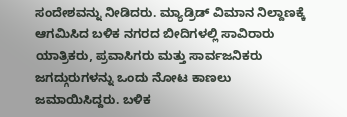ಸಂದೇಶವನ್ನು ನೀಡಿದರು. ಮ್ಯಾಡ್ರಿಡ್ ವಿಮಾನ ನಿಲ್ದಾಣಕ್ಕೆ ಆಗಮಿಸಿದ ಬಳಿಕ ನಗರದ ಬೀದಿಗಳಲ್ಲಿ ಸಾವಿರಾರು ಯಾತ್ರಿಕರು, ಪ್ರವಾಸಿಗರು ಮತ್ತು ಸಾರ್ವಜನಿಕರು ಜಗದ್ಗುರುಗಳನ್ನು ಒಂದು ನೋಟ ಕಾಣಲು ಜಮಾಯಿಸಿದ್ದರು. ಬಳಿಕ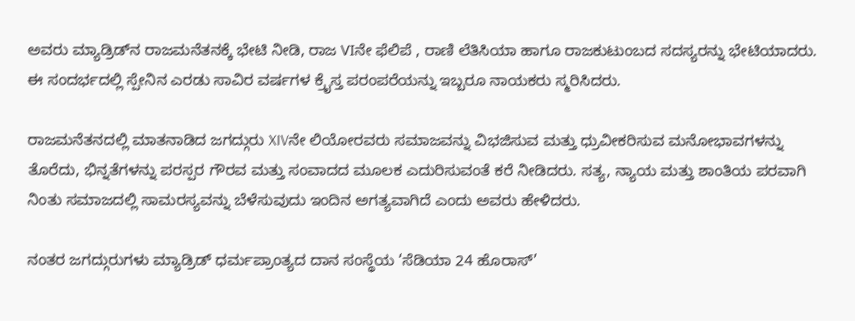ಅವರು ಮ್ಯಾಡ್ರಿಡ್‌ನ ರಾಜಮನೆತನಕ್ಕೆ ಭೇಟಿ ನೀಡಿ, ರಾಜ VIನೇ ಫೆಲಿಪೆ , ರಾಣಿ ಲೆತಿಸಿಯಾ ಹಾಗೂ ರಾಜಕುಟುಂಬದ ಸದಸ್ಯರನ್ನು ಭೇಟಿಯಾದರು. ಈ ಸಂದರ್ಭದಲ್ಲಿ ಸ್ಪೇನಿನ ಎರಡು ಸಾವಿರ ವರ್ಷಗಳ ಕ್ರೈಸ್ತ ಪರಂಪರೆಯನ್ನು ಇಬ್ಬರೂ ನಾಯಕರು ಸ್ಮರಿಸಿದರು.

ರಾಜಮನೆತನದಲ್ಲಿ ಮಾತನಾಡಿದ ಜಗದ್ಗುರು XIVನೇ ಲಿಯೋರವರು ಸಮಾಜವನ್ನು ವಿಭಜಿಸುವ ಮತ್ತು ಧ್ರುವೀಕರಿಸುವ ಮನೋಭಾವಗಳನ್ನು ತೊರೆದು, ಭಿನ್ನತೆಗಳನ್ನು ಪರಸ್ಪರ ಗೌರವ ಮತ್ತು ಸಂವಾದದ ಮೂಲಕ ಎದುರಿಸುವಂತೆ ಕರೆ ನೀಡಿದರು. ಸತ್ಯ, ನ್ಯಾಯ ಮತ್ತು ಶಾಂತಿಯ ಪರವಾಗಿ ನಿಂತು ಸಮಾಜದಲ್ಲಿ ಸಾಮರಸ್ಯವನ್ನು ಬೆಳೆಸುವುದು ಇಂದಿನ ಅಗತ್ಯವಾಗಿದೆ ಎಂದು ಅವರು ಹೇಳಿದರು.

ನಂತರ ಜಗದ್ಗುರುಗಳು ಮ್ಯಾಡ್ರಿಡ್ ಧರ್ಮಪ್ರಾಂತ್ಯದ ದಾನ ಸಂಸ್ಥೆಯ ‘ಸೆಡಿಯಾ 24 ಹೊರಾಸ್’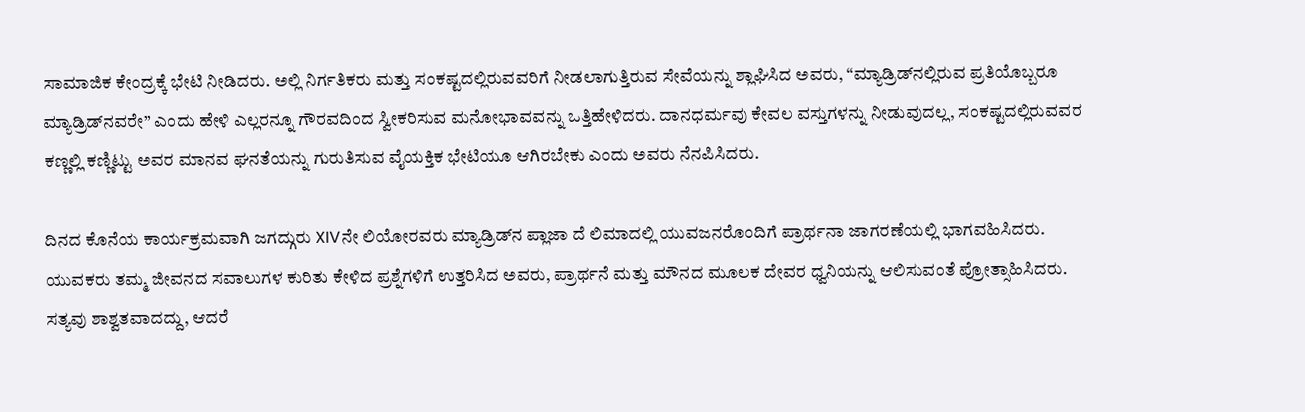ಸಾಮಾಜಿಕ ಕೇಂದ್ರಕ್ಕೆ ಭೇಟಿ ನೀಡಿದರು. ಅಲ್ಲಿ ನಿರ್ಗತಿಕರು ಮತ್ತು ಸಂಕಷ್ಟದಲ್ಲಿರುವವರಿಗೆ ನೀಡಲಾಗುತ್ತಿರುವ ಸೇವೆಯನ್ನು ಶ್ಲಾಘಿಸಿದ ಅವರು, “ಮ್ಯಾಡ್ರಿಡ್‌ನಲ್ಲಿರುವ ಪ್ರತಿಯೊಬ್ಬರೂ ಮ್ಯಾಡ್ರಿಡ್‌ನವರೇ” ಎಂದು ಹೇಳಿ ಎಲ್ಲರನ್ನೂ ಗೌರವದಿಂದ ಸ್ವೀಕರಿಸುವ ಮನೋಭಾವವನ್ನು ಒತ್ತಿಹೇಳಿದರು. ದಾನಧರ್ಮವು ಕೇವಲ ವಸ್ತುಗಳನ್ನು ನೀಡುವುದಲ್ಲ, ಸಂಕಷ್ಟದಲ್ಲಿರುವವರ ಕಣ್ಣಲ್ಲಿ ಕಣ್ಣಿಟ್ಟು ಅವರ ಮಾನವ ಘನತೆಯನ್ನು ಗುರುತಿಸುವ ವೈಯಕ್ತಿಕ ಭೇಟಿಯೂ ಆಗಿರಬೇಕು ಎಂದು ಅವರು ನೆನಪಿಸಿದರು.

ದಿನದ ಕೊನೆಯ ಕಾರ್ಯಕ್ರಮವಾಗಿ ಜಗದ್ಗುರು XIVನೇ ಲಿಯೋರವರು ಮ್ಯಾಡ್ರಿಡ್‌ನ ಪ್ಲಾಜಾ ದೆ ಲಿಮಾದಲ್ಲಿ ಯುವಜನರೊಂದಿಗೆ ಪ್ರಾರ್ಥನಾ ಜಾಗರಣೆಯಲ್ಲಿ ಭಾಗವಹಿಸಿದರು. ಯುವಕರು ತಮ್ಮ ಜೀವನದ ಸವಾಲುಗಳ ಕುರಿತು ಕೇಳಿದ ಪ್ರಶ್ನೆಗಳಿಗೆ ಉತ್ತರಿಸಿದ ಅವರು, ಪ್ರಾರ್ಥನೆ ಮತ್ತು ಮೌನದ ಮೂಲಕ ದೇವರ ಧ್ವನಿಯನ್ನು ಆಲಿಸುವಂತೆ ಪ್ರೋತ್ಸಾಹಿಸಿದರು. ಸತ್ಯವು ಶಾಶ್ವತವಾದದ್ದು, ಆದರೆ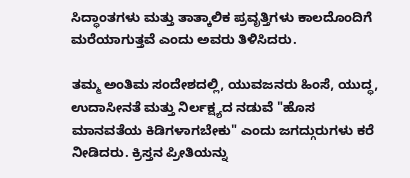ಸಿದ್ಧಾಂತಗಳು ಮತ್ತು ತಾತ್ಕಾಲಿಕ ಪ್ರವೃತ್ತಿಗಳು ಕಾಲದೊಂದಿಗೆ ಮರೆಯಾಗುತ್ತವೆ ಎಂದು ಅವರು ತಿಳಿಸಿದರು.

ತಮ್ಮ ಅಂತಿಮ ಸಂದೇಶದಲ್ಲಿ, ಯುವಜನರು ಹಿಂಸೆ, ಯುದ್ಧ, ಉದಾಸೀನತೆ ಮತ್ತು ನಿರ್ಲಕ್ಷ್ಯದ ನಡುವೆ "ಹೊಸ ಮಾನವತೆಯ ಕಿಡಿಗಳಾಗಬೇಕು" ಎಂದು ಜಗದ್ಗುರುಗಳು ಕರೆ ನೀಡಿದರು. ಕ್ರಿಸ್ತನ ಪ್ರೀತಿಯನ್ನು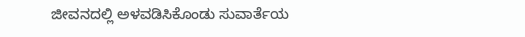ಜೀವನದಲ್ಲಿ ಅಳವಡಿಸಿಕೊಂಡು ಸುವಾರ್ತೆಯ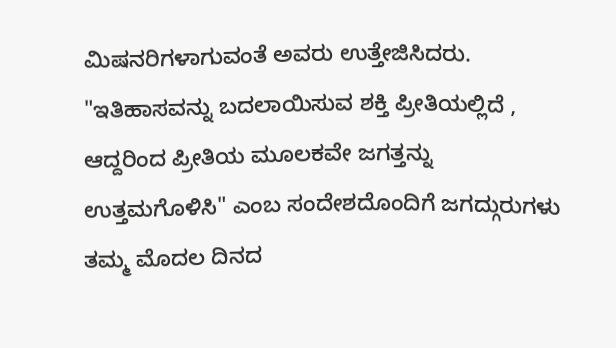ಮಿಷನರಿಗಳಾಗುವಂತೆ ಅವರು ಉತ್ತೇಜಿಸಿದರು. "ಇತಿಹಾಸವನ್ನು ಬದಲಾಯಿಸುವ ಶಕ್ತಿ ಪ್ರೀತಿಯಲ್ಲಿದೆ , ಆದ್ದರಿಂದ ಪ್ರೀತಿಯ ಮೂಲಕವೇ ಜಗತ್ತನ್ನು ಉತ್ತಮಗೊಳಿಸಿ" ಎಂಬ ಸಂದೇಶದೊಂದಿಗೆ ಜಗದ್ಗುರುಗಳು ತಮ್ಮ ಮೊದಲ ದಿನದ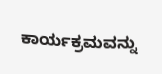ಕಾರ್ಯಕ್ರಮವನ್ನು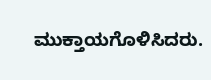ಮುಕ್ತಾಯಗೊಳಿಸಿದರು.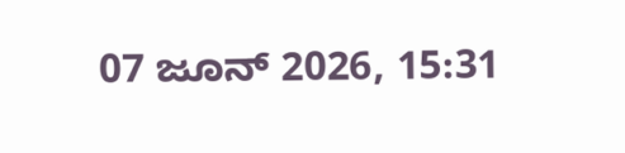07 ಜೂನ್ 2026, 15:31